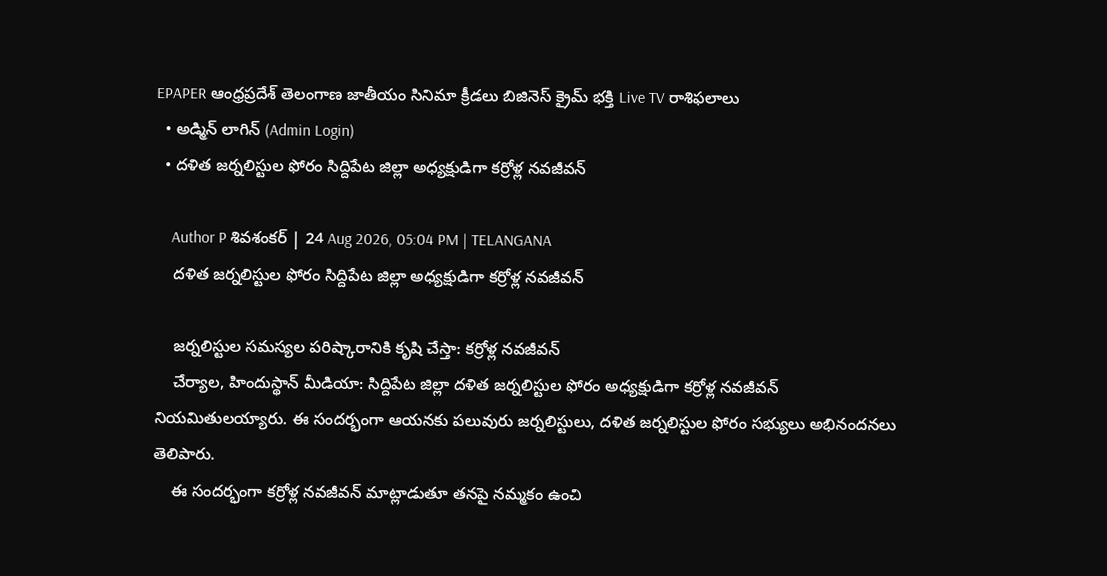EPAPER ఆంధ్రప్రదేశ్ తెలంగాణ జాతీయం సినిమా క్రీడలు బిజినెస్ క్రైమ్ భక్తి Live TV రాశిఫలాలు
  • అడ్మిన్ లాగిన్ (Admin Login)
  • దళిత జర్నలిస్టుల ఫోరం సిద్దిపేట జిల్లా అధ్యక్షుడిగా కర్రోళ్ల నవజీవన్

    Author P శివశంకర్ | 24 Aug 2026, 05:04 PM | TELANGANA
    దళిత జర్నలిస్టుల ఫోరం సిద్దిపేట జిల్లా అధ్యక్షుడిగా కర్రోళ్ల నవజీవన్

    జర్నలిస్టుల సమస్యల పరిష్కారానికి కృషి చేస్తా: కర్రోళ్ల నవజీవన్
    చేర్యాల, హిందుస్థాన్ మీడియా: సిద్దిపేట జిల్లా దళిత జర్నలిస్టుల ఫోరం అధ్యక్షుడిగా కర్రోళ్ల నవజీవన్ నియమితులయ్యారు. ఈ సందర్భంగా ఆయనకు పలువురు జర్నలిస్టులు, దళిత జర్నలిస్టుల ఫోరం సభ్యులు అభినందనలు తెలిపారు.
    ఈ సందర్భంగా కర్రోళ్ల నవజీవన్ మాట్లాడుతూ తనపై నమ్మకం ఉంచి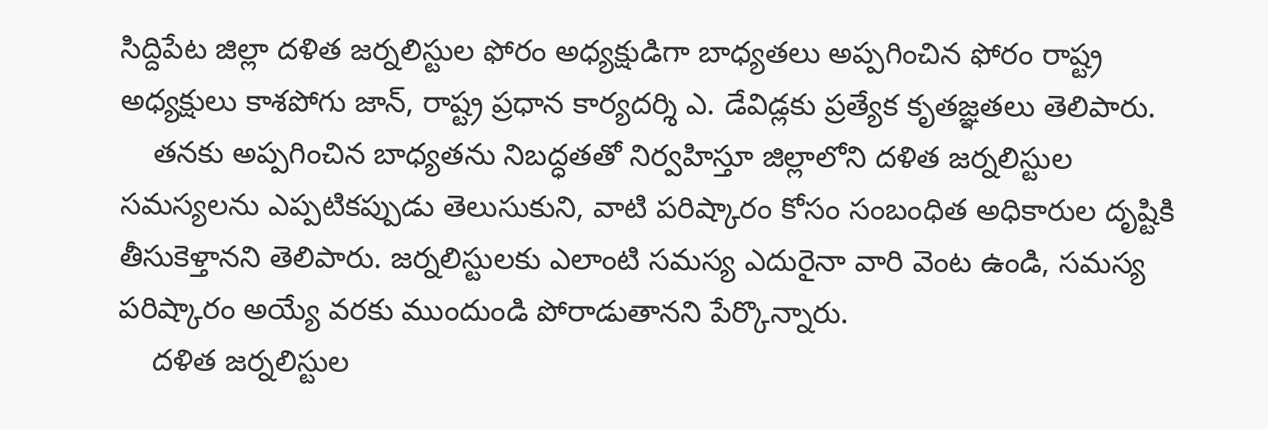సిద్దిపేట జిల్లా దళిత జర్నలిస్టుల ఫోరం అధ్యక్షుడిగా బాధ్యతలు అప్పగించిన ఫోరం రాష్ట్ర అధ్యక్షులు కాశపోగు జాన్, రాష్ట్ర ప్రధాన కార్యదర్శి ఎ. డేవిడ్లకు ప్రత్యేక కృతజ్ఞతలు తెలిపారు.
    తనకు అప్పగించిన బాధ్యతను నిబద్ధతతో నిర్వహిస్తూ జిల్లాలోని దళిత జర్నలిస్టుల సమస్యలను ఎప్పటికప్పుడు తెలుసుకుని, వాటి పరిష్కారం కోసం సంబంధిత అధికారుల దృష్టికి తీసుకెళ్తానని తెలిపారు. జర్నలిస్టులకు ఎలాంటి సమస్య ఎదురైనా వారి వెంట ఉండి, సమస్య పరిష్కారం అయ్యే వరకు ముందుండి పోరాడుతానని పేర్కొన్నారు.
    దళిత జర్నలిస్టుల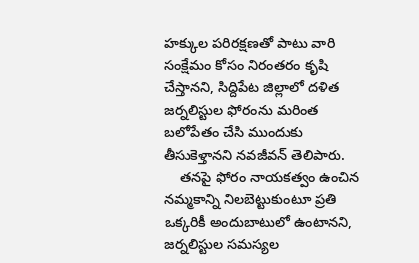హక్కుల పరిరక్షణతో పాటు వారి సంక్షేమం కోసం నిరంతరం కృషి చేస్తానని, సిద్దిపేట జిల్లాలో దళిత జర్నలిస్టుల ఫోరంను మరింత బలోపేతం చేసి ముందుకు తీసుకెళ్తానని నవజీవన్ తెలిపారు.
    తనపై ఫోరం నాయకత్వం ఉంచిన నమ్మకాన్ని నిలబెట్టుకుంటూ ప్రతి ఒక్కరికీ అందుబాటులో ఉంటానని, జర్నలిస్టుల సమస్యల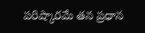పరిష్కారమే తన ప్రధాన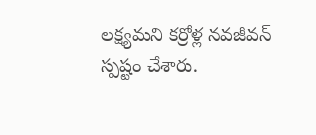లక్ష్యమని కర్రోళ్ల నవజీవన్ స్పష్టం చేశారు.